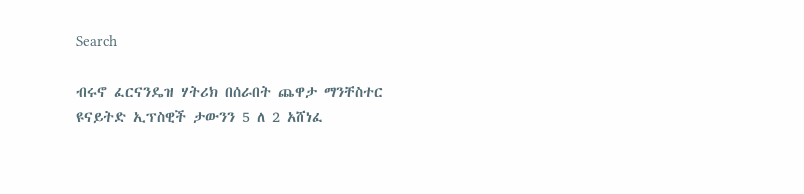Search

ብሩኖ ፈርናንዴዝ ሃትሪክ በሰራበት ጨዋታ ማንቸስተር ዩናይትድ ኢፕስዊች ታውንን 5 ለ 2 አሸነፈ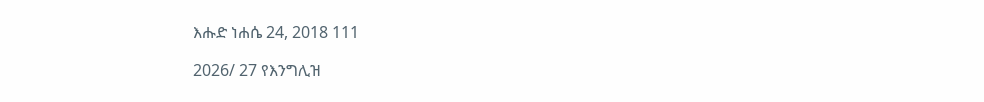እሑድ ነሐሴ 24, 2018 111

2026/ 27 የእንግሊዝ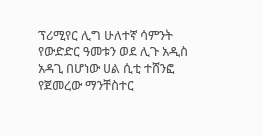ፕሪሚየር ሊግ ሁለተኛ ሳምንት የውድድር ዓመቱን ወደ ሊጉ አዲስ አዳጊ በሆነው ሀል ሲቲ ተሸንፎ የጀመረው ማንቸስተር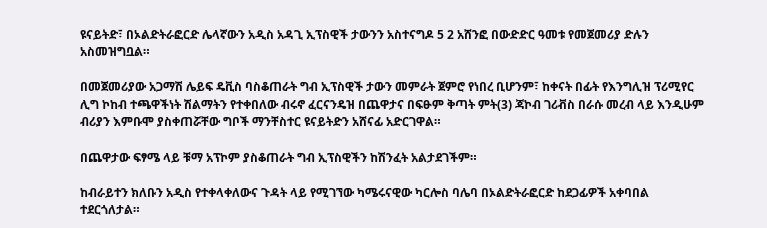ዩናይትድ፣ በኦልድትራፎርድ ሌላኛውን አዲስ አዳጊ ኢፕስዊች ታውንን አስተናግዶ 5 2 አሸንፎ በውድድር ዓመቱ የመጀመሪያ ድሉን አስመዝግቧል።

በመጀመሪያው አጋማሽ ሌይፍ ዴቪስ ባስቆጠራት ግብ ኢፕስዊች ታውን መምራት ጀምሮ የነበረ ቢሆንም፣ ከቀናት በፊት የእንግሊዝ ፕሪሚየር ሊግ ኮከብ ተጫዋችነት ሽልማትን የተቀበለው ብሩኖ ፈርናንዴዝ በጨዋታና በፍፁም ቅጣት ምት(3) ጃኮብ ገሪቭስ በራሱ መረብ ላይ እንዲሁም ብሪያን እምቡሞ ያስቀጠሯቸው ግቦች ማንቸስተር ዩናይትድን አሸናፊ አድርገዋል።

በጨዋታው ፍፃሜ ላይ ቹማ አፕኮም ያስቆጠራት ግብ ኢፕስዊችን ከሽንፈት አልታደገችም።

ከብራይተን ክለቡን አዲስ የተቀላቀለውና ጉዳት ላይ የሚገኘው ካሜሩናዊው ካርሎስ ባሌባ በኦልድትራፎርድ ከደጋፊዎች አቀባበል ተደርጎለታል።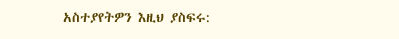አስተያየትዎን እዚህ ያስፍሩ: